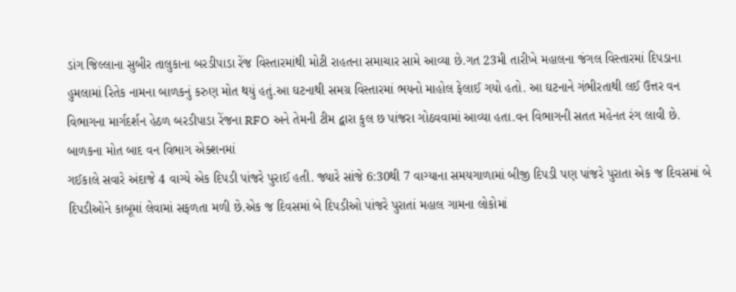ડાંગ જિલ્લાના સુબીર તાલુકાના બરડીપાડા રેંજ વિસ્તારમાંથી મોટી રાહતના સમાચાર સામે આવ્યા છે.ગત 23મી તારીખે મહાલના જંગલ વિસ્તારમાં દિપડાના હુમલામાં રિતેક નામના બાળકનું કરુણ મોત થયું હતું.આ ઘટનાથી સમગ્ર વિસ્તારમાં ભયનો માહોલ ફેલાઈ ગયો હતો. આ ઘટનાને ગંભીરતાથી લઈ ઉત્તર વન વિભાગના માર્ગદર્શન હેઠળ બરડીપાડા રેંજના RFO અને તેમની ટીમ દ્વારા કુલ છ પાંજરા ગોઠવવામાં આવ્યા હતા.વન વિભાગની સતત મહેનત રંગ લાવી છે.
બાળકના મોત બાદ વન વિભાગ એક્શનમાં
ગઈકાલે સવારે અંદાજે 4 વાગ્યે એક દિપડી પાંજરે પુરાઈ હતી. જ્યારે સાંજે 6:30થી 7 વાગ્યાના સમયગાળામાં બીજી દિપડી પણ પાંજરે પુરાતા એક જ દિવસમાં બે દિપડીઓને કાબૂમાં લેવામાં સફળતા મળી છે.એક જ દિવસમાં બે દિપડીઓ પાંજરે પુરાતાં મહાલ ગામના લોકોમાં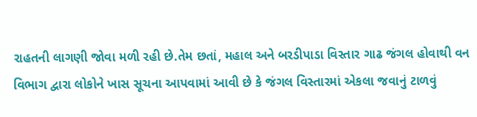રાહતની લાગણી જોવા મળી રહી છે.તેમ છતાં, મહાલ અને બરડીપાડા વિસ્તાર ગાઢ જંગલ હોવાથી વન વિભાગ દ્વારા લોકોને ખાસ સૂચના આપવામાં આવી છે કે જંગલ વિસ્તારમાં એકલા જવાનું ટાળવું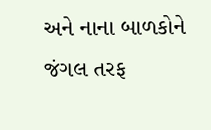અને નાના બાળકોને જંગલ તરફ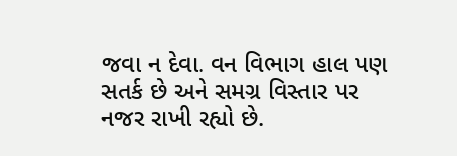જવા ન દેવા. વન વિભાગ હાલ પણ સતર્ક છે અને સમગ્ર વિસ્તાર પર નજર રાખી રહ્યો છે.